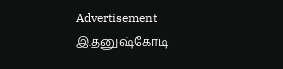Advertisement
இ.தனுஷ்கோடி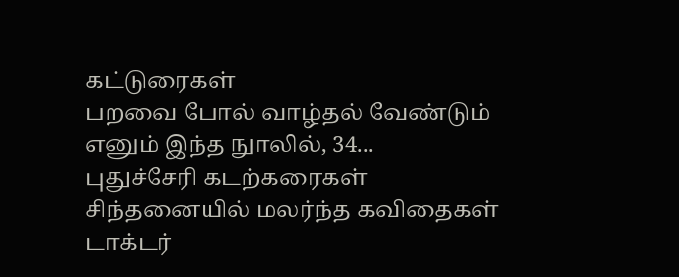கட்டுரைகள்
பறவை போல் வாழ்தல் வேண்டும் எனும் இந்த நுாலில், 34...
புதுச்சேரி கடற்கரைகள்
சிந்தனையில் மலர்ந்த கவிதைகள்
டாக்டர்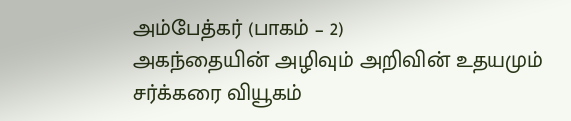அம்பேத்கர் (பாகம் – 2)
அகந்தையின் அழிவும் அறிவின் உதயமும்
சர்க்கரை வியூகம்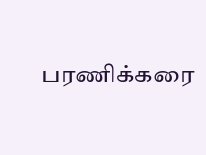பரணிக்கரை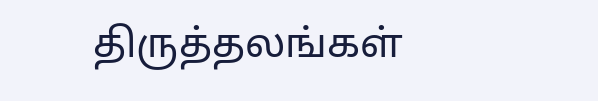திருத்தலங்கள்